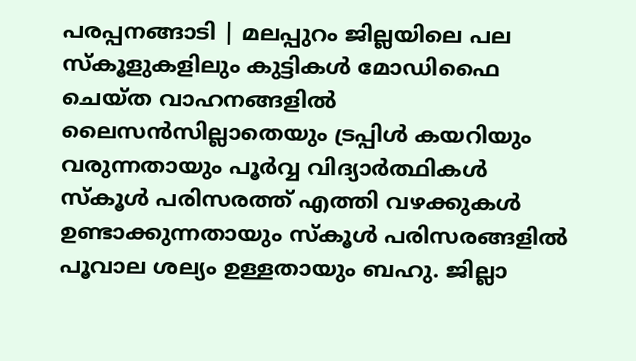പരപ്പനങ്ങാടി | മലപ്പുറം ജില്ലയിലെ പല സ്കൂളുകളിലും കുട്ടികൾ മോഡിഫൈ ചെയ്ത വാഹനങ്ങളിൽ ലൈസൻസില്ലാതെയും ട്രപ്പിൾ കയറിയും വരുന്നതായും പൂർവ്വ വിദ്യാർത്ഥികൾ സ്കൂൾ പരിസരത്ത് എത്തി വഴക്കുകൾ ഉണ്ടാക്കുന്നതായും സ്കൂൾ പരിസരങ്ങളിൽ പൂവാല ശല്യം ഉള്ളതായും ബഹു. ജില്ലാ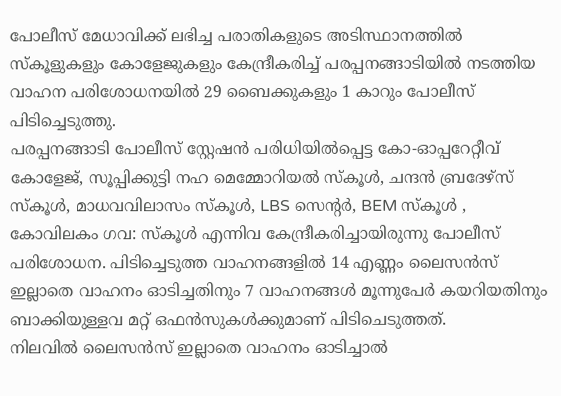പോലീസ് മേധാവിക്ക് ലഭിച്ച പരാതികളുടെ അടിസ്ഥാനത്തിൽ സ്കൂളുകളും കോളേജുകളും കേന്ദ്രീകരിച്ച് പരപ്പനങ്ങാടിയിൽ നടത്തിയ വാഹന പരിശോധനയിൽ 29 ബൈക്കുകളും 1 കാറും പോലീസ് പിടിച്ചെടുത്തു.
പരപ്പനങ്ങാടി പോലീസ് സ്റ്റേഷൻ പരിധിയിൽപ്പെട്ട കോ-ഓപ്പറേറ്റീവ് കോളേജ്, സൂപ്പിക്കുട്ടി നഹ മെമ്മോറിയൽ സ്കൂൾ, ചന്ദൻ ബ്രദേഴ്സ് സ്കൂൾ, മാധവവിലാസം സ്കൂൾ, LBS സെന്റർ, BEM സ്കൂൾ , കോവിലകം ഗവ: സ്കൂൾ എന്നിവ കേന്ദ്രീകരിച്ചായിരുന്നു പോലീസ് പരിശോധന. പിടിച്ചെടുത്ത വാഹനങ്ങളിൽ 14 എണ്ണം ലൈസൻസ് ഇല്ലാതെ വാഹനം ഓടിച്ചതിനും 7 വാഹനങ്ങൾ മൂന്നുപേർ കയറിയതിനും ബാക്കിയുള്ളവ മറ്റ് ഒഫൻസുകൾക്കുമാണ് പിടിചെടുത്തത്.
നിലവിൽ ലൈസൻസ് ഇല്ലാതെ വാഹനം ഓടിച്ചാൽ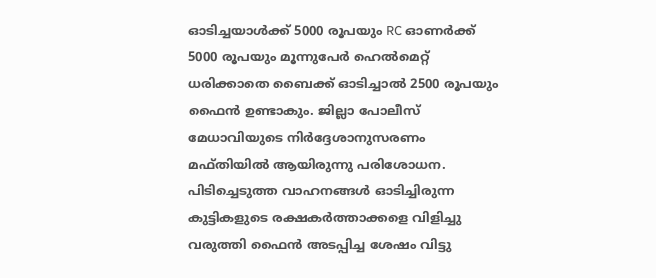ഓടിച്ചയാൾക്ക് 5000 രൂപയും RC ഓണർക്ക് 5000 രൂപയും മൂന്നുപേർ ഹെൽമെറ്റ് ധരിക്കാതെ ബൈക്ക് ഓടിച്ചാൽ 2500 രൂപയും ഫൈൻ ഉണ്ടാകും. ജില്ലാ പോലീസ് മേധാവിയുടെ നിർദ്ദേശാനുസരണം മഫ്തിയിൽ ആയിരുന്നു പരിശോധന. പിടിച്ചെടുത്ത വാഹനങ്ങൾ ഓടിച്ചിരുന്ന കുട്ടികളുടെ രക്ഷകർത്താക്കളെ വിളിച്ചു വരുത്തി ഫൈൻ അടപ്പിച്ച ശേഷം വിട്ടു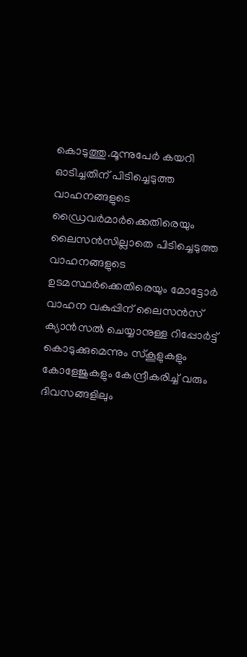കൊടുത്തു.മൂന്നുപേർ കയറി ഓടിച്ചതിന് പിടിച്ചെടുത്ത വാഹനങ്ങളുടെ ഡ്രൈവർമാർക്കെതിരെയും ലൈസൻസില്ലാതെ പിടിച്ചെടുത്ത വാഹനങ്ങളുടെ ഉടമസ്ഥർക്കെതിരെയും മോട്ടോർ വാഹന വകുപ്പിന് ലൈസൻസ് ക്യാൻസൽ ചെയ്യാനുള്ള റിപ്പോർട്ട് കൊടുക്കുമെന്നും സ്കൂളുകളും കോളേജുകളും കേന്ദ്രീകരിച്ച് വരും ദിവസങ്ങളിലും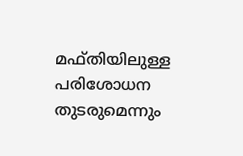മഫ്തിയിലുള്ള പരിശോധന തുടരുമെന്നും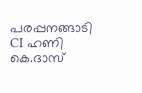പരപ്പനങ്ങാടി CI ഹണി കെ.ദാസ്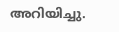അറിയിച്ചു.